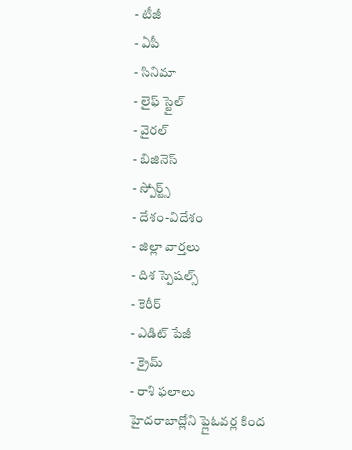- టీజీ
- ఏపీ
- సినిమా
- లైఫ్ స్టైల్
- వైరల్
- బిజినెస్
- స్పోర్ట్స్
- దేశం-విదేశం
- జిల్లా వార్తలు
- దిశ స్పెషల్స్
- కెరీర్
- ఎడిట్ పేజీ
- క్రైమ్
- రాశి ఫలాలు
హైదరాబాద్లోని ఫ్లైఓవర్ల కింద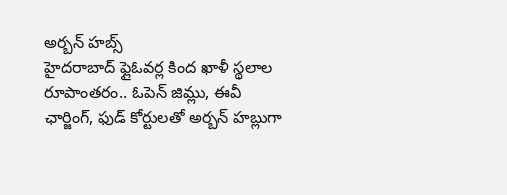అర్బన్ హబ్స్
హైదరాబాద్ ఫ్లైఓవర్ల కింద ఖాళీ స్థలాల రూపాంతరం.. ఓపెన్ జిమ్లు, ఈవీ ఛార్జింగ్, ఫుడ్ కోర్టులతో అర్బన్ హబ్లుగా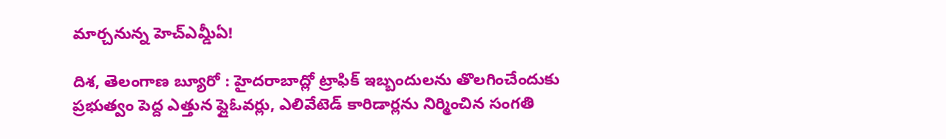మార్చనున్న హెచ్ఎమ్డీఏ!

దిశ, తెలంగాణ బ్యూరో : హైదరాబాద్లో ట్రాఫిక్ ఇబ్బందులను తొలగించేందుకు ప్రభుత్వం పెద్ద ఎత్తున ఫ్లైఓవర్లు, ఎలివేటెడ్ కారిడార్లను నిర్మించిన సంగతి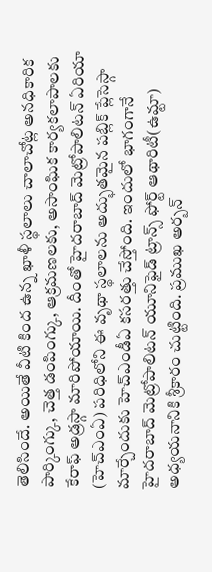తెలిసిందే. అయితే వీటి కింద ఉన్న ఖాళీ స్థలాలు చాలాచోట్ల అనధికారిక పార్కింగ్కు, చెత్త డంపింగ్కు, ఆక్రమణలకు, అసాంఘిక కార్యకలాపాలకు కేరాఫ్ అడ్రస్గా మారిపోయాయి. దీంతో హైదరాబాద్ మెట్రోపాలిటన్ ఏరియా (హెచ్ఎంఏ) పరిధిలోని ఈ వృథా స్థలాలను అద్భుతమైన పబ్లిక్ ప్లేసెస్గా మార్చేందుకు హెచ్ఎండీఏ కసరత్తు చేస్తోంది. ఇందులో భాగంగానే హైదరాబాద్ మెట్రోపాలిటన్ యూనిఫైడ్ ట్రాన్స్ ఫోర్ట్ ఆథారిటీ(ఉమ్టా) అధ్యయనానికి శ్రీకారం చుట్టింది. ప్రముఖ అర్బన్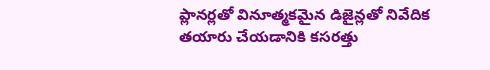ప్లానర్లతో వినూత్మకమైన డిజైన్లతో నివేదిక తయారు చేయడానికి కసరత్తు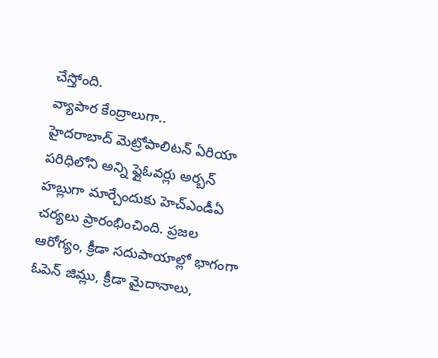చేస్తోంది.
వ్యాపార కేంద్రాలుగా..
హైదరాబాద్ మెట్రోపాలిటన్ ఏరియా పరిధిలోని అన్ని ఫ్లైఓవర్లు అర్బన్ హబ్లుగా మార్చేందుకు హెచ్ఎండీఏ చర్యలు ప్రారంభించింది. ప్రజల ఆరోగ్యం, క్రీడా సదుపాయాల్లో భాగంగా ఓపెన్ జిమ్లు, క్రీడా మైదానాలు,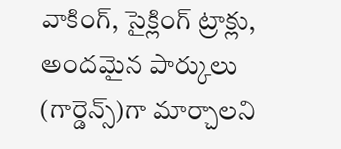వాకింగ్, సైక్లింగ్ ట్రాక్లు, అందమైన పార్కులు (గార్డెన్స్)గా మార్చాలని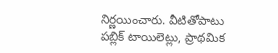నిర్ణయించారు. వీటితోపాటు పబ్లిక్ టాయిలెట్లు, ప్రాథమిక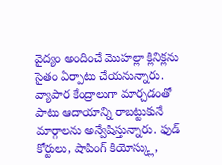వైద్యం అందించే మొహల్లా క్లినిక్లను సైతం ఏర్పాటు చేయనున్నారు. వ్యాపార కేంద్రాలుగా మార్చడంతో పాటు ఆదాయాన్ని రాబట్టుకునే మార్గాలను అన్వేషిస్తున్నారు. ఫుడ్ కోర్టులు, షాపింగ్ కియోస్క్లు,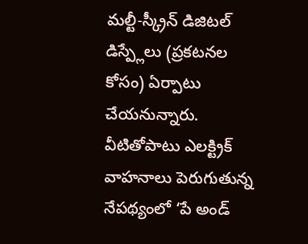మల్టీ-స్క్రీన్ డిజిటల్ డిస్ప్లేలు (ప్రకటనల కోసం) ఏర్పాటు చేయనున్నారు. వీటితోపాటు ఎలక్ట్రిక్ వాహనాలు పెరుగుతున్న నేపథ్యంలో ‘పే అండ్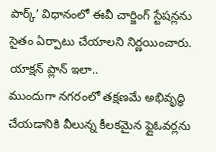పార్క్’ విధానంలో ఈవీ చార్జింగ్ స్టేషన్లను సైతం ఏర్పాటు చేయాలని నిర్ణయించారు.
యాక్షన్ ప్లాన్ ఇలా..
ముందుగా నగరంలో తక్షణమే అభివృద్ధి చేయడానికి వీలున్న కీలకమైన ఫ్లైఓవర్లను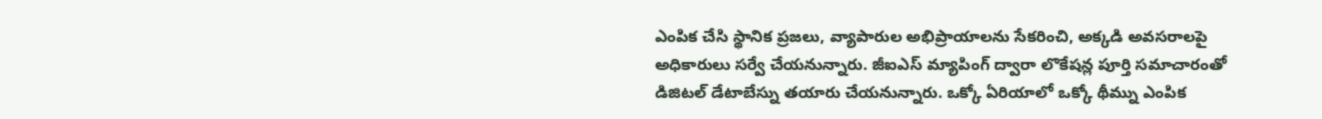ఎంపిక చేసి స్థానిక ప్రజలు, వ్యాపారుల అభిప్రాయాలను సేకరించి, అక్కడి అవసరాలపై అధికారులు సర్వే చేయనున్నారు. జీఐఎస్ మ్యాపింగ్ ద్వారా లొకేషన్ల పూర్తి సమాచారంతో డిజిటల్ డేటాబేస్ను తయారు చేయనున్నారు. ఒక్కో ఏరియాలో ఒక్కో థీమ్ను ఎంపిక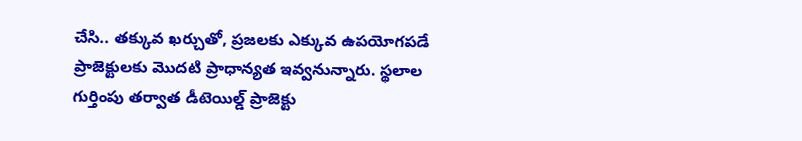చేసి.. తక్కువ ఖర్చుతో, ప్రజలకు ఎక్కువ ఉపయోగపడే ప్రాజెక్టులకు మొదటి ప్రాధాన్యత ఇవ్వనున్నారు. స్థలాల గుర్తింపు తర్వాత డీటెయిల్డ్ ప్రాజెక్టు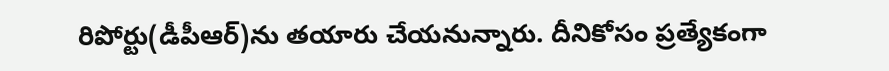రిపోర్టు(డీపీఆర్)ను తయారు చేయనున్నారు. దీనికోసం ప్రత్యేకంగా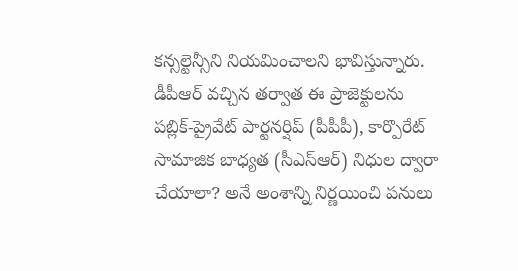కన్సల్టెన్సీని నియమించాలని భావిస్తున్నారు. డీపీఆర్ వచ్చిన తర్వాత ఈ ప్రాజెక్టులను పబ్లిక్-ప్రైవేట్ పార్టనర్షిప్ (పీపీపీ), కార్పొరేట్ సామాజిక బాధ్యత (సీఎస్ఆర్) నిధుల ద్వారా చేయాలా? అనే అంశాన్ని నిర్ణయించి పనులు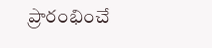ప్రారంభించే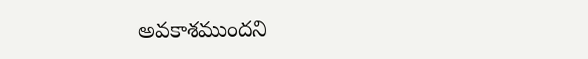అవకాశముందని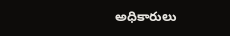అధికారులు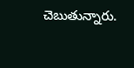చెబుతున్నారు.